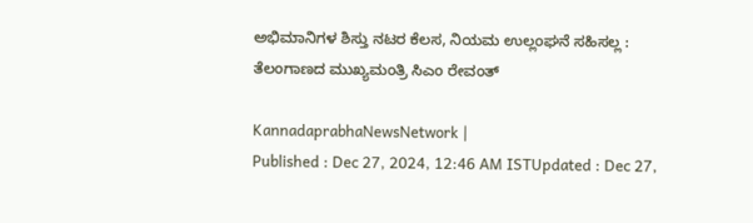ಅಭಿಮಾನಿಗಳ ಶಿಸ್ತು ನಟರ ಕೆಲಸ, ನಿಯಮ ಉಲ್ಲಂಘನೆ ಸಹಿಸಲ್ಲ : ತೆಲಂಗಾಣದ ಮುಖ್ಯಮಂತ್ರಿ ಸಿಎಂ ರೇವಂತ್‌

KannadaprabhaNewsNetwork |
Published : Dec 27, 2024, 12:46 AM ISTUpdated : Dec 27,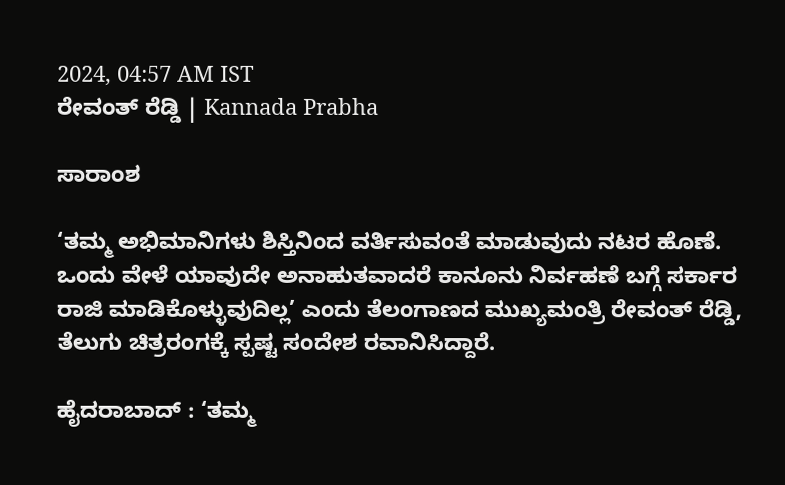2024, 04:57 AM IST
ರೇವಂತ್‌ ರೆಡ್ಡಿ | Kannada Prabha

ಸಾರಾಂಶ

‘ತಮ್ಮ ಅಭಿಮಾನಿಗಳು ಶಿಸ್ತಿನಿಂದ ವರ್ತಿಸುವಂತೆ ಮಾಡುವುದು ನಟರ ಹೊಣೆ. ಒಂದು ವೇಳೆ ಯಾವುದೇ ಅನಾಹುತವಾದರೆ ಕಾನೂನು ನಿರ್ವಹಣೆ ಬಗ್ಗೆ ಸರ್ಕಾರ ರಾಜಿ ಮಾಡಿಕೊಳ್ಳುವುದಿಲ್ಲ’ ಎಂದು ತೆಲಂಗಾಣದ ಮುಖ್ಯಮಂತ್ರಿ ರೇವಂತ್‌ ರೆಡ್ಡಿ, ತೆಲುಗು ಚಿತ್ರರಂಗಕ್ಕೆ ಸ್ಪಷ್ಟ ಸಂದೇಶ ರವಾನಿಸಿದ್ದಾರೆ.

ಹೈದರಾಬಾದ್‌ : ‘ತಮ್ಮ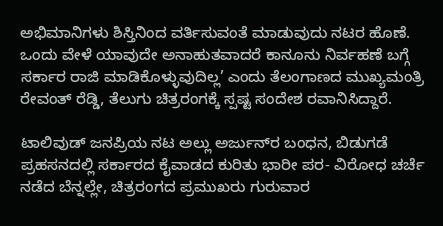ಅಭಿಮಾನಿಗಳು ಶಿಸ್ತಿನಿಂದ ವರ್ತಿಸುವಂತೆ ಮಾಡುವುದು ನಟರ ಹೊಣೆ. ಒಂದು ವೇಳೆ ಯಾವುದೇ ಅನಾಹುತವಾದರೆ ಕಾನೂನು ನಿರ್ವಹಣೆ ಬಗ್ಗೆ ಸರ್ಕಾರ ರಾಜಿ ಮಾಡಿಕೊಳ್ಳುವುದಿಲ್ಲ’ ಎಂದು ತೆಲಂಗಾಣದ ಮುಖ್ಯಮಂತ್ರಿ ರೇವಂತ್‌ ರೆಡ್ಡಿ, ತೆಲುಗು ಚಿತ್ರರಂಗಕ್ಕೆ ಸ್ಪಷ್ಟ ಸಂದೇಶ ರವಾನಿಸಿದ್ದಾರೆ.

ಟಾಲಿವುಡ್‌ ಜನಪ್ರಿಯ ನಟ ಅಲ್ಲು ಅರ್ಜುನ್‌ರ ಬಂಧನ, ಬಿಡುಗಡೆ ಪ್ರಹಸನದಲ್ಲಿ ಸರ್ಕಾರದ ಕೈವಾಡದ ಕುರಿತು ಭಾರೀ ಪರ- ವಿರೋಧ ಚರ್ಚೆ ನಡೆದ ಬೆನ್ನಲ್ಲೇ, ಚಿತ್ರರಂಗದ ಪ್ರಮುಖರು ಗುರುವಾರ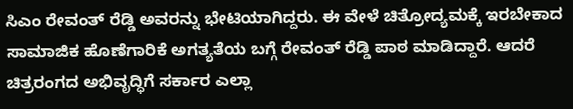ಸಿಎಂ ರೇವಂತ್‌ ರೆಡ್ಡಿ ಅವರನ್ನು ಭೇಟಿಯಾಗಿದ್ದರು. ಈ ವೇಳೆ ಚಿತ್ರೋದ್ಯಮಕ್ಕೆ ಇರಬೇಕಾದ ಸಾಮಾಜಿಕ ಹೊಣೆಗಾರಿಕೆ ಅಗತ್ಯತೆಯ ಬಗ್ಗೆ ರೇವಂತ್‌ ರೆಡ್ಡಿ ಪಾಠ ಮಾಡಿದ್ದಾರೆ. ಆದರೆ ಚಿತ್ರರಂಗದ ಅಭಿವೃದ್ಧಿಗೆ ಸರ್ಕಾರ ಎಲ್ಲಾ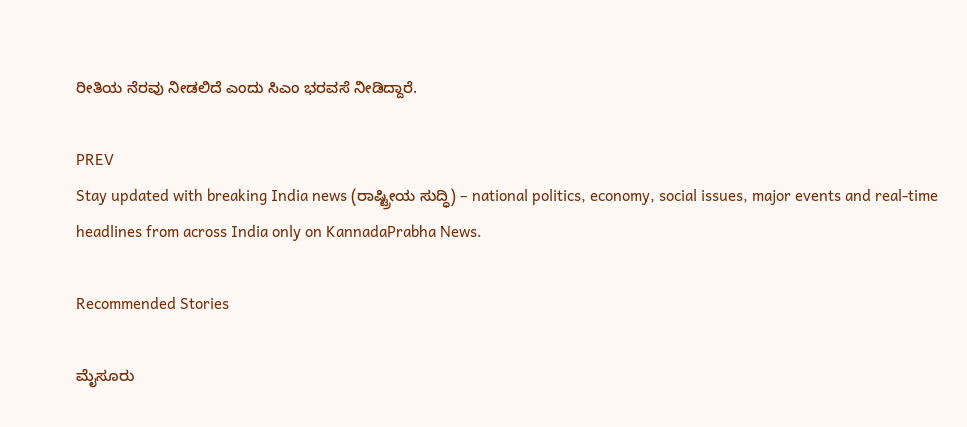ರೀತಿಯ ನೆರವು ನೀಡಲಿದೆ ಎಂದು ಸಿಎಂ ಭರವಸೆ ನೀಡಿದ್ದಾರೆ.

PREV
Stay updated with breaking India news (ರಾಷ್ಟ್ರೀಯ ಸುದ್ಧಿ) – national politics, economy, social issues, major events and real‑time headlines from across India only on KannadaPrabha News.

Recommended Stories

ಮೈಸೂರು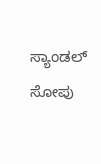ಸ್ಯಾಂಡಲ್ ಸೋಪು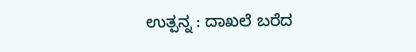ಉತ್ಪನ್ನ : ದಾಖಲೆ ಬರೆದ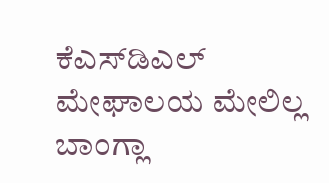ಕೆಎಸ್‌ಡಿಎಲ್‌
ಮೇಘಾಲಯ ಮೇಲಿಲ್ಲ ಬಾಂಗ್ಲಾ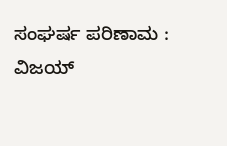ಸಂಘರ್ಷ ಪರಿಣಾಮ : ವಿಜಯ್‌